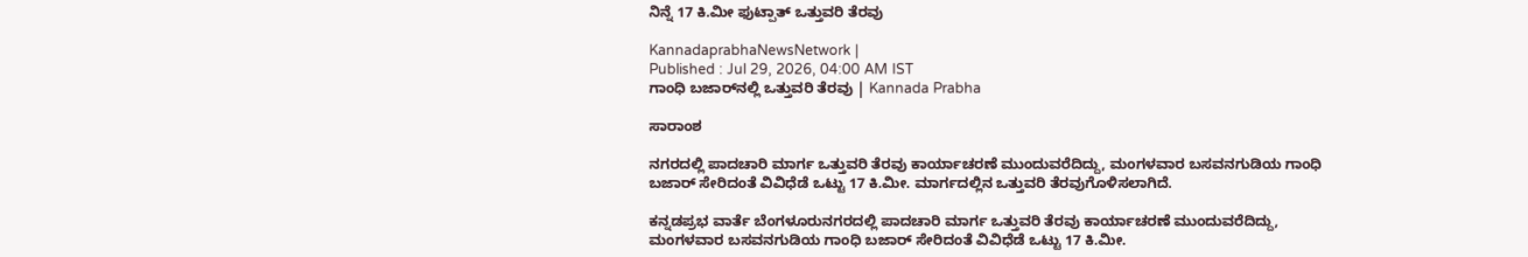ನಿನ್ನೆ 17 ಕಿ.ಮೀ ಫುಟ್ಪಾತ್ ಒತ್ತುವರಿ ತೆರವು

KannadaprabhaNewsNetwork |
Published : Jul 29, 2026, 04:00 AM IST
ಗಾಂಧಿ ಬಜಾರ್‌ನಲ್ಲಿ ಒತ್ತುವರಿ ತೆರವು | Kannada Prabha

ಸಾರಾಂಶ

ನಗರದಲ್ಲಿ ಪಾದಚಾರಿ ಮಾರ್ಗ ಒತ್ತುವರಿ ತೆರವು ಕಾರ್ಯಾಚರಣೆ ಮುಂದುವರೆದಿದ್ದು, ಮಂಗಳವಾರ ಬಸವನಗುಡಿಯ ಗಾಂಧಿ ಬಜಾರ್ ಸೇರಿದಂತೆ ವಿವಿಧೆಡೆ ಒಟ್ಟು 17 ಕಿ.ಮೀ. ಮಾರ್ಗದಲ್ಲಿನ ಒತ್ತುವರಿ ತೆರವುಗೊಳಿಸಲಾಗಿದೆ.

ಕನ್ನಡಪ್ರಭ ವಾರ್ತೆ ಬೆಂಗಳೂರುನಗರದಲ್ಲಿ ಪಾದಚಾರಿ ಮಾರ್ಗ ಒತ್ತುವರಿ ತೆರವು ಕಾರ್ಯಾಚರಣೆ ಮುಂದುವರೆದಿದ್ದು, ಮಂಗಳವಾರ ಬಸವನಗುಡಿಯ ಗಾಂಧಿ ಬಜಾರ್ ಸೇರಿದಂತೆ ವಿವಿಧೆಡೆ ಒಟ್ಟು 17 ಕಿ.ಮೀ.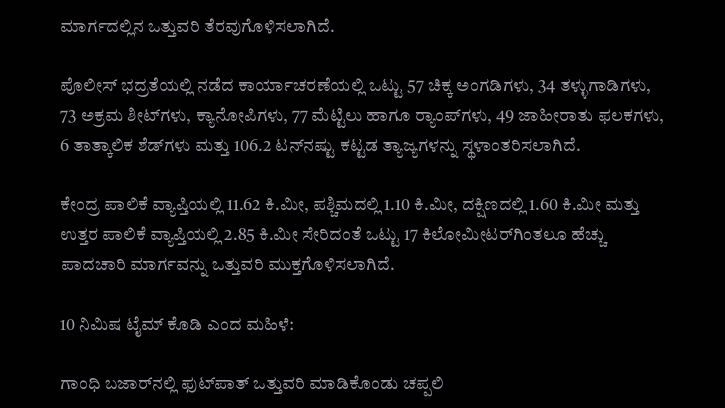ಮಾರ್ಗದಲ್ಲಿನ ಒತ್ತುವರಿ ತೆರವುಗೊಳಿಸಲಾಗಿದೆ.

ಪೊಲೀಸ್ ಭದ್ರತೆಯಲ್ಲಿ ನಡೆದ ಕಾರ್ಯಾಚರಣೆಯಲ್ಲಿ ಒಟ್ಟು 57 ಚಿಕ್ಕ ಅಂಗಡಿಗಳು, 34 ತಳ್ಳುಗಾಡಿಗಳು, 73 ಅಕ್ರಮ ಶೀಟ್‌ಗಳು, ಕ್ಯಾನೋಪಿಗಳು, 77 ಮೆಟ್ಟಿಲು ಹಾಗೂ ರ‍್ಯಾಂಪ್‌ಗಳು, 49 ಜಾಹೀರಾತು ಫಲಕಗಳು, 6 ತಾತ್ಕಾಲಿಕ ಶೆಡ್‌ಗಳು ಮತ್ತು 106.2 ಟನ್‌ನಷ್ಟು ಕಟ್ಟಡ ತ್ಯಾಜ್ಯಗಳನ್ನು ಸ್ಥಳಾಂತರಿಸಲಾಗಿದೆ.

ಕೇಂದ್ರ ಪಾಲಿಕೆ ವ್ಯಾಪ್ತಿಯಲ್ಲಿ 11.62 ಕಿ.ಮೀ, ಪಶ್ಚಿಮದಲ್ಲಿ 1.10 ಕಿ.ಮೀ, ದಕ್ಷಿಣದಲ್ಲಿ 1.60 ಕಿ.ಮೀ ಮತ್ತು ಉತ್ತರ ಪಾಲಿಕೆ ವ್ಯಾಪ್ತಿಯಲ್ಲಿ 2.85 ಕಿ.ಮೀ ಸೇರಿದಂತೆ ಒಟ್ಟು 17 ಕಿಲೋಮೀಟರ್‌ಗಿಂತಲೂ ಹೆಚ್ಚು ಪಾದಚಾರಿ ಮಾರ್ಗವನ್ನು ಒತ್ತುವರಿ ಮುಕ್ತಗೊಳಿಸಲಾಗಿದೆ.

10 ನಿಮಿಷ ಟೈಮ್ ಕೊಡಿ ಎಂದ ಮಹಿಳೆ:

ಗಾಂಧಿ ಬಜಾರ್‌ನಲ್ಲಿ ಫುಟ್‌ಪಾತ್ ಒತ್ತುವರಿ ಮಾಡಿಕೊಂಡು ಚಪ್ಪಲಿ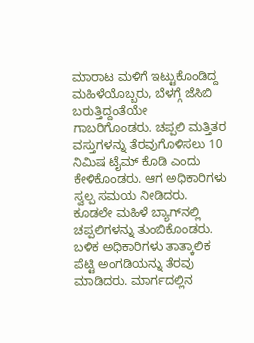ಮಾರಾಟ ಮಳಿಗೆ ಇಟ್ಟುಕೊಂಡಿದ್ದ ಮಹಿಳೆಯೊಬ್ಬರು, ಬೆಳಗ್ಗೆ ಜೆಸಿಬಿ ಬರುತ್ತಿದ್ದಂತೆಯೇ ಗಾಬರಿಗೊಂಡರು. ಚಪ್ಪಲಿ ಮತ್ತಿತರ ವಸ್ತುಗಳನ್ನು ತೆರವುಗೊಳಿಸಲು 10 ನಿಮಿಷ ಟೈಮ್ ಕೊಡಿ ಎಂದು ಕೇಳಿಕೊಂಡರು. ಆಗ ಅಧಿಕಾರಿಗಳು ಸ್ವಲ್ಪ ಸಮಯ ನೀಡಿದರು. ಕೂಡಲೇ ಮಹಿಳೆ ಬ್ಯಾಗ್‌ನಲ್ಲಿ ಚಪ್ಪಲಿಗಳನ್ನು ತುಂಬಿಕೊಂಡರು. ಬಳಿಕ ಅಧಿಕಾರಿಗಳು ತಾತ್ಕಾಲಿಕ ಪೆಟ್ಟಿ ಅಂಗಡಿಯನ್ನು ತೆರವು ಮಾಡಿದರು. ಮಾರ್ಗದಲ್ಲಿನ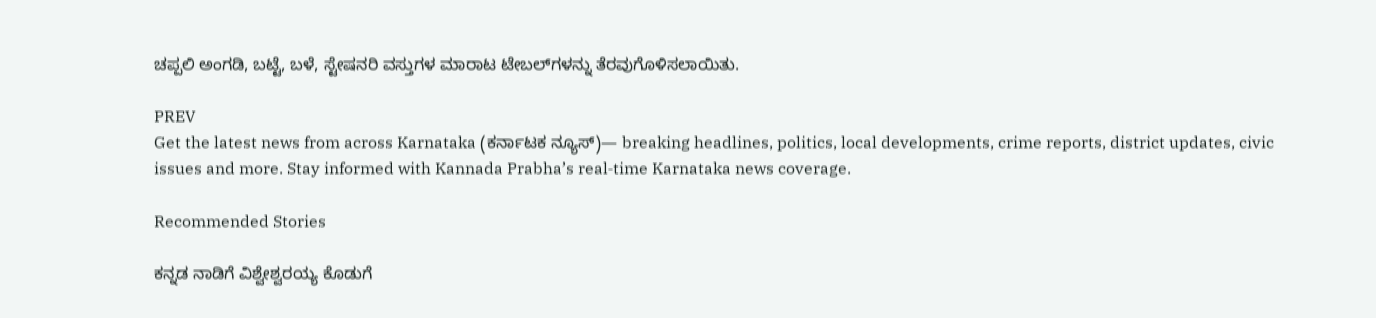ಚಪ್ಪಲಿ ಅಂಗಡಿ, ಬಟ್ಟೆ, ಬಳೆ, ಸ್ಟೇಷನರಿ ವಸ್ತುಗಳ ಮಾರಾಟ ಟೇಬಲ್‌ಗಳನ್ನು ತೆರವುಗೊಳಿಸಲಾಯಿತು.

PREV
Get the latest news from across Karnataka (ಕರ್ನಾಟಕ ನ್ಯೂಸ್)— breaking headlines, politics, local developments, crime reports, district updates, civic issues and more. Stay informed with Kannada Prabha’s real‑time Karnataka news coverage.

Recommended Stories

ಕನ್ನಡ ನಾಡಿಗೆ ವಿಶ್ವೇಶ್ವರಯ್ಯ ಕೊಡುಗೆ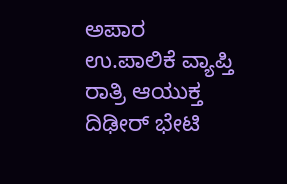ಅಪಾರ
ಉ.ಪಾಲಿಕೆ ವ್ಯಾಪ್ತಿ ರಾತ್ರಿ ಆಯುಕ್ತ ದಿಢೀರ್‌ ಭೇಟಿ